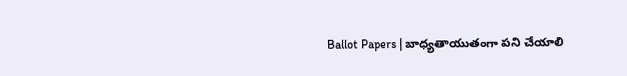Ballot Papers | బాధ్యతాయుతంగా పని చేయాలి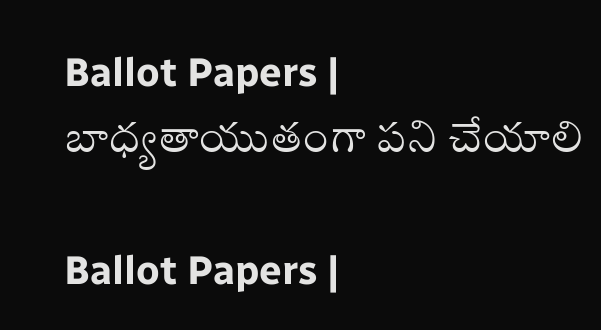Ballot Papers | బాధ్యతాయుతంగా పని చేయాలి

Ballot Papers |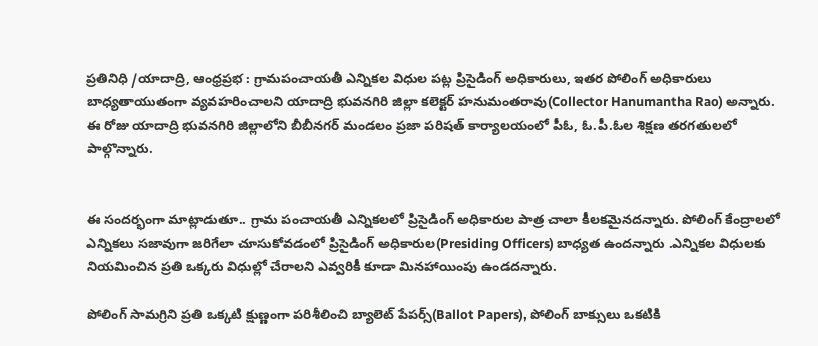ప్రతినిధి /యాదాద్రి, ఆంధ్రప్రభ : గ్రామపంచాయతీ ఎన్నికల విధుల పట్ల ప్రిసైడింగ్ అధికారులు, ఇతర పోలింగ్ అధికారులు బాధ్యతాయుతంగా వ్యవహరించాలని యాదాద్రి భువనగిరి జిల్లా కలెక్టర్ హనుమంతరావు(Collector Hanumantha Rao) అన్నారు.
ఈ రోజు యాదాద్రి భువనగిరి జిల్లాలోని బీబీనగర్ మండలం ప్రజా పరిషత్ కార్యాలయంలో పీఓ, ఓ.పీ.ఓల శిక్షణ తరగతులలో పాల్గొన్నారు.


ఈ సందర్భంగా మాట్లాడుతూ.. గ్రామ పంచాయతీ ఎన్నికలలో ప్రిసైడింగ్ అధికారుల పాత్ర చాలా కీలకమైనదన్నారు. పోలింగ్ కేంద్రాలలో ఎన్నికలు సజావుగా జరిగేలా చూసుకోవడంలో ప్రిసైడింగ్ అధికారుల(Presiding Officers) బాధ్యత ఉందన్నారు .ఎన్నికల విధులకు నియ‌మించిన‌ ప్రతి ఒక్కరు విధుల్లో చేరాలని ఎవ్వరికీ కూడా మినహాయింపు ఉండదన్నారు.

పోలింగ్ సామగ్రిని ప్రతి ఒక్కటి క్షుణ్ణంగా పరిశీలించి బ్యాలెట్ పేపర్స్(Ballot Papers), పోలింగ్ బాక్సులు ఒకటికి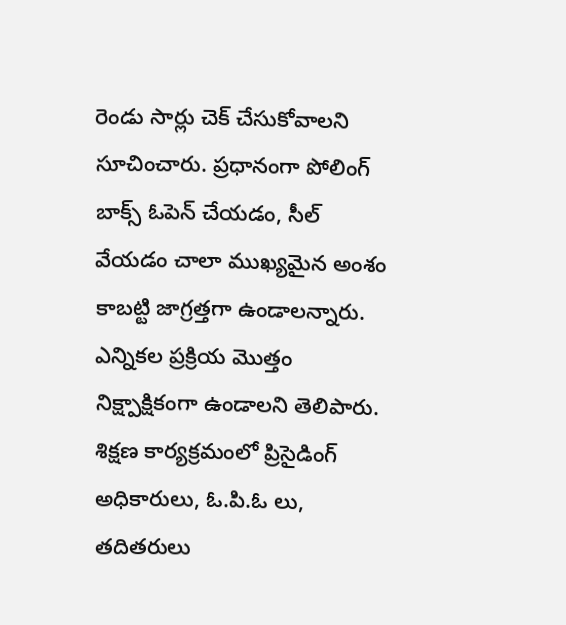రెండు సార్లు చెక్ చేసుకోవాలని సూచించారు. ప్రధానంగా పోలింగ్ బాక్స్ ఓపెన్ చేయడం, సీల్ వేయడం చాలా ముఖ్యమైన అంశం కాబట్టి జాగ్రత్తగా ఉండాలన్నారు. ఎన్నికల ప్రక్రియ మొత్తం నిక్ష్పాక్షికంగా ఉండాలని తెలిపారు. శిక్షణ కార్యక్రమంలో ప్రిసైడింగ్ అధికారులు, ఓ.పి.ఓ లు, తదితరులు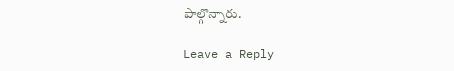పాల్గొన్నారు.

Leave a Reply